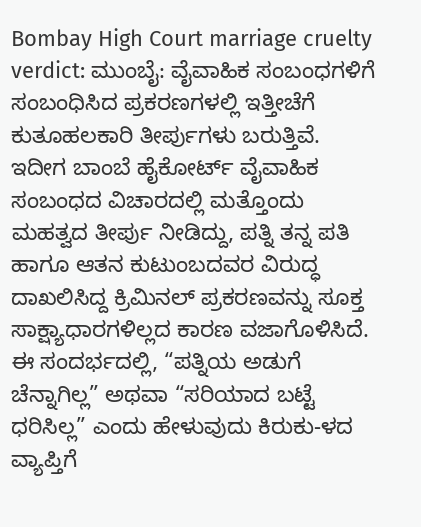Bombay High Court marriage cruelty verdict: ಮುಂಬೈ: ವೈವಾಹಿಕ ಸಂಬಂಧಗಳಿಗೆ ಸಂಬಂಧಿಸಿದ ಪ್ರಕರಣಗಳಲ್ಲಿ ಇತ್ತೀಚೆಗೆ ಕುತೂಹಲಕಾರಿ ತೀರ್ಪುಗಳು ಬರುತ್ತಿವೆ. ಇದೀಗ ಬಾಂಬೆ ಹೈಕೋರ್ಟ್ ವೈವಾಹಿಕ ಸಂಬಂಧದ ವಿಚಾರದಲ್ಲಿ ಮತ್ತೊಂದು ಮಹತ್ವದ ತೀರ್ಪು ನೀಡಿದ್ದು, ಪತ್ನಿ ತನ್ನ ಪತಿ ಹಾಗೂ ಆತನ ಕುಟುಂಬದವರ ವಿರುದ್ಧ ದಾಖಲಿಸಿದ್ದ ಕ್ರಿಮಿನಲ್ ಪ್ರಕರಣವನ್ನು ಸೂಕ್ತ ಸಾಕ್ಷ್ಯಾಧಾರಗಳಿಲ್ಲದ ಕಾರಣ ವಜಾಗೊಳಿಸಿದೆ. ಈ ಸಂದರ್ಭದಲ್ಲಿ, “ಪತ್ನಿಯ ಅಡುಗೆ ಚೆನ್ನಾಗಿಲ್ಲ” ಅಥವಾ “ಸರಿಯಾದ ಬಟ್ಟೆ ಧರಿಸಿಲ್ಲ” ಎಂದು ಹೇಳುವುದು ಕಿರುಕು-ಳದ ವ್ಯಾಪ್ತಿಗೆ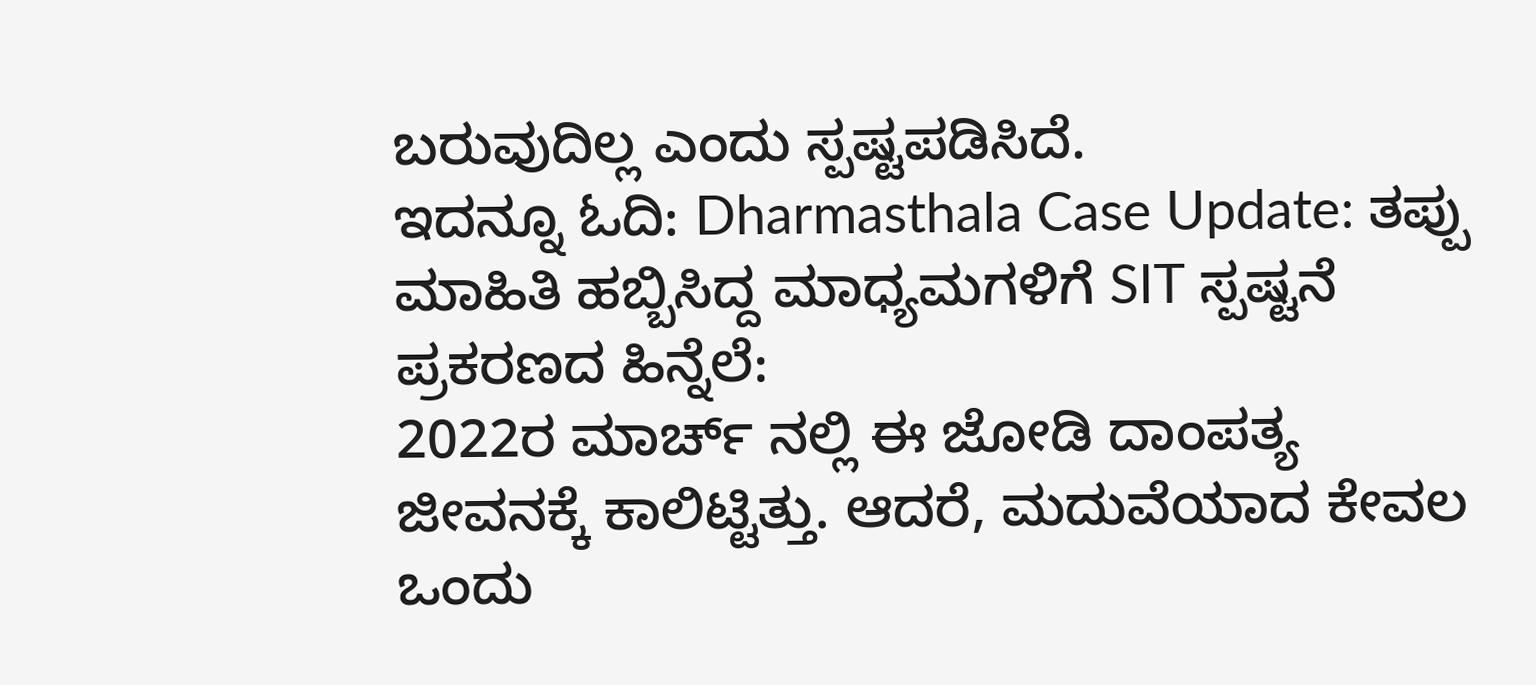ಬರುವುದಿಲ್ಲ ಎಂದು ಸ್ಪಷ್ಟಪಡಿಸಿದೆ.
ಇದನ್ನೂ ಓದಿ: Dharmasthala Case Update: ತಪ್ಪು ಮಾಹಿತಿ ಹಬ್ಬಿಸಿದ್ದ ಮಾಧ್ಯಮಗಳಿಗೆ SIT ಸ್ಪಷ್ಟನೆ
ಪ್ರಕರಣದ ಹಿನ್ನೆಲೆ:
2022ರ ಮಾರ್ಚ್ ನಲ್ಲಿ ಈ ಜೋಡಿ ದಾಂಪತ್ಯ ಜೀವನಕ್ಕೆ ಕಾಲಿಟ್ಟಿತ್ತು. ಆದರೆ, ಮದುವೆಯಾದ ಕೇವಲ ಒಂದು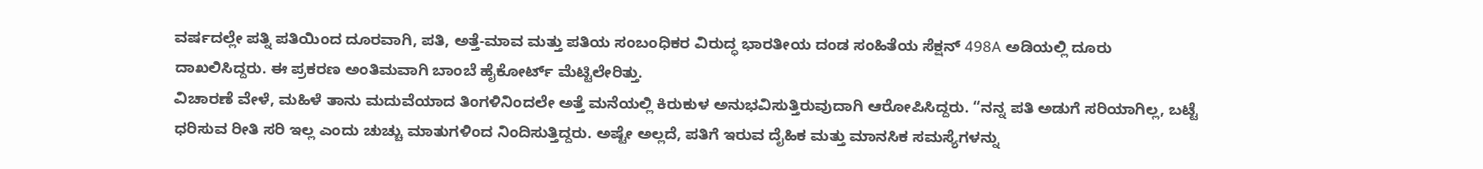ವರ್ಷದಲ್ಲೇ ಪತ್ನಿ ಪತಿಯಿಂದ ದೂರವಾಗಿ, ಪತಿ, ಅತ್ತೆ-ಮಾವ ಮತ್ತು ಪತಿಯ ಸಂಬಂಧಿಕರ ವಿರುದ್ಧ ಭಾರತೀಯ ದಂಡ ಸಂಹಿತೆಯ ಸೆಕ್ಷನ್ 498A ಅಡಿಯಲ್ಲಿ ದೂರು ದಾಖಲಿಸಿದ್ದರು. ಈ ಪ್ರಕರಣ ಅಂತಿಮವಾಗಿ ಬಾಂಬೆ ಹೈಕೋರ್ಟ್ ಮೆಟ್ಟಿಲೇರಿತ್ತು.
ವಿಚಾರಣೆ ವೇಳೆ, ಮಹಿಳೆ ತಾನು ಮದುವೆಯಾದ ತಿಂಗಳಿನಿಂದಲೇ ಅತ್ತೆ ಮನೆಯಲ್ಲಿ ಕಿರುಕುಳ ಅನುಭವಿಸುತ್ತಿರುವುದಾಗಿ ಆರೋಪಿಸಿದ್ದರು. “ನನ್ನ ಪತಿ ಅಡುಗೆ ಸರಿಯಾಗಿಲ್ಲ, ಬಟ್ಟೆ ಧರಿಸುವ ರೀತಿ ಸರಿ ಇಲ್ಲ ಎಂದು ಚುಚ್ಚು ಮಾತುಗಳಿಂದ ನಿಂದಿಸುತ್ತಿದ್ದರು. ಅಷ್ಟೇ ಅಲ್ಲದೆ, ಪತಿಗೆ ಇರುವ ದೈಹಿಕ ಮತ್ತು ಮಾನಸಿಕ ಸಮಸ್ಯೆಗಳನ್ನು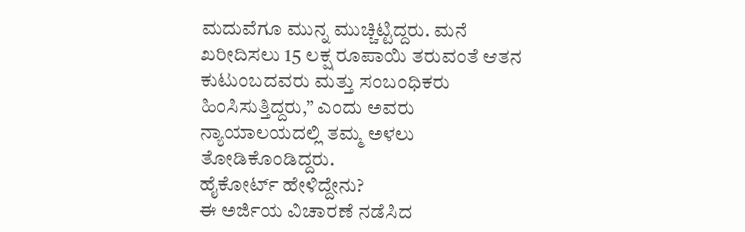ಮದುವೆಗೂ ಮುನ್ನ ಮುಚ್ಚಿಟ್ಟಿದ್ದರು. ಮನೆ ಖರೀದಿಸಲು 15 ಲಕ್ಷ ರೂಪಾಯಿ ತರುವಂತೆ ಆತನ ಕುಟುಂಬದವರು ಮತ್ತು ಸಂಬಂಧಿಕರು ಹಿಂಸಿಸುತ್ತಿದ್ದರು,” ಎಂದು ಅವರು ನ್ಯಾಯಾಲಯದಲ್ಲಿ ತಮ್ಮ ಅಳಲು ತೋಡಿಕೊಂಡಿದ್ದರು.
ಹೈಕೋರ್ಟ್ ಹೇಳಿದ್ದೇನು?
ಈ ಅರ್ಜಿಯ ವಿಚಾರಣೆ ನಡೆಸಿದ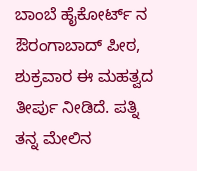ಬಾಂಬೆ ಹೈಕೋರ್ಟ್ ನ ಔರಂಗಾಬಾದ್ ಪೀಠ, ಶುಕ್ರವಾರ ಈ ಮಹತ್ವದ ತೀರ್ಪು ನೀಡಿದೆ. ಪತ್ನಿ ತನ್ನ ಮೇಲಿನ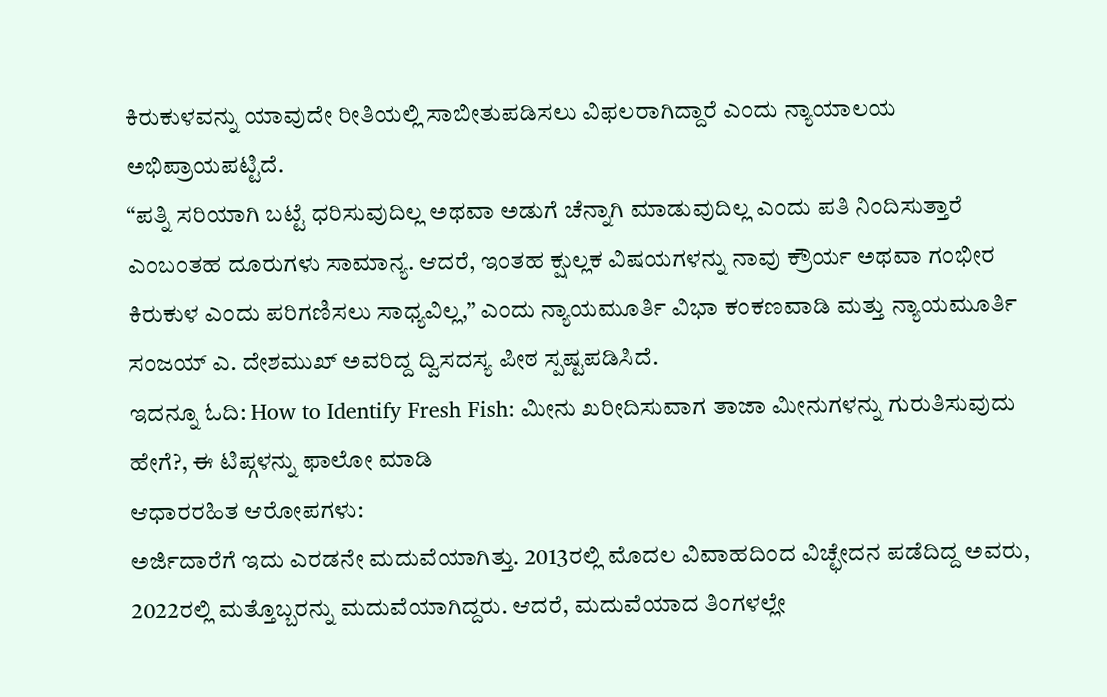ಕಿರುಕುಳವನ್ನು ಯಾವುದೇ ರೀತಿಯಲ್ಲಿ ಸಾಬೀತುಪಡಿಸಲು ವಿಫಲರಾಗಿದ್ದಾರೆ ಎಂದು ನ್ಯಾಯಾಲಯ ಅಭಿಪ್ರಾಯಪಟ್ಟಿದೆ.
“ಪತ್ನಿ ಸರಿಯಾಗಿ ಬಟ್ಟೆ ಧರಿಸುವುದಿಲ್ಲ ಅಥವಾ ಅಡುಗೆ ಚೆನ್ನಾಗಿ ಮಾಡುವುದಿಲ್ಲ ಎಂದು ಪತಿ ನಿಂದಿಸುತ್ತಾರೆ ಎಂಬಂತಹ ದೂರುಗಳು ಸಾಮಾನ್ಯ. ಆದರೆ, ಇಂತಹ ಕ್ಷುಲ್ಲಕ ವಿಷಯಗಳನ್ನು ನಾವು ಕ್ರೌರ್ಯ ಅಥವಾ ಗಂಭೀರ ಕಿರುಕುಳ ಎಂದು ಪರಿಗಣಿಸಲು ಸಾಧ್ಯವಿಲ್ಲ,” ಎಂದು ನ್ಯಾಯಮೂರ್ತಿ ವಿಭಾ ಕಂಕಣವಾಡಿ ಮತ್ತು ನ್ಯಾಯಮೂರ್ತಿ ಸಂಜಯ್ ಎ. ದೇಶಮುಖ್ ಅವರಿದ್ದ ದ್ವಿಸದಸ್ಯ ಪೀಠ ಸ್ಪಷ್ಟಪಡಿಸಿದೆ.
ಇದನ್ನೂ ಓದಿ: How to Identify Fresh Fish: ಮೀನು ಖರೀದಿಸುವಾಗ ತಾಜಾ ಮೀನುಗಳನ್ನು ಗುರುತಿಸುವುದು ಹೇಗೆ?, ಈ ಟಿಪ್ಗಳನ್ನು ಫಾಲೋ ಮಾಡಿ
ಆಧಾರರಹಿತ ಆರೋಪಗಳು:
ಅರ್ಜಿದಾರೆಗೆ ಇದು ಎರಡನೇ ಮದುವೆಯಾಗಿತ್ತು. 2013ರಲ್ಲಿ ಮೊದಲ ವಿವಾಹದಿಂದ ವಿಚ್ಛೇದನ ಪಡೆದಿದ್ದ ಅವರು, 2022ರಲ್ಲಿ ಮತ್ತೊಬ್ಬರನ್ನು ಮದುವೆಯಾಗಿದ್ದರು. ಆದರೆ, ಮದುವೆಯಾದ ತಿಂಗಳಲ್ಲೇ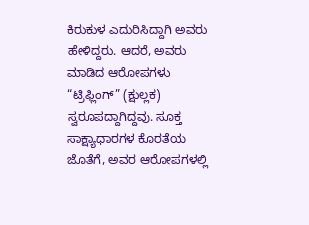ಕಿರುಕುಳ ಎದುರಿಸಿದ್ದಾಗಿ ಅವರು ಹೇಳಿದ್ದರು. ಆದರೆ, ಅವರು ಮಾಡಿದ ಆರೋಪಗಳು “ಟ್ರಿಫ್ಲಿಂಗ್” (ಕ್ಷುಲ್ಲಕ) ಸ್ವರೂಪದ್ದಾಗಿದ್ದವು. ಸೂಕ್ತ ಸಾಕ್ಷ್ಯಾಧಾರಗಳ ಕೊರತೆಯ ಜೊತೆಗೆ, ಅವರ ಆರೋಪಗಳಲ್ಲಿ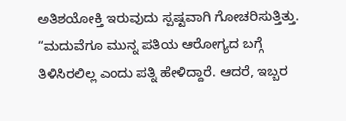ಅತಿಶಯೋಕ್ತಿ ಇರುವುದು ಸ್ಪಷ್ಟವಾಗಿ ಗೋಚರಿಸುತ್ತಿತ್ತು.
“ಮದುವೆಗೂ ಮುನ್ನ ಪತಿಯ ಆರೋಗ್ಯದ ಬಗ್ಗೆ ತಿಳಿಸಿರಲಿಲ್ಲ ಎಂದು ಪತ್ನಿ ಹೇಳಿದ್ದಾರೆ. ಆದರೆ, ಇಬ್ಬರ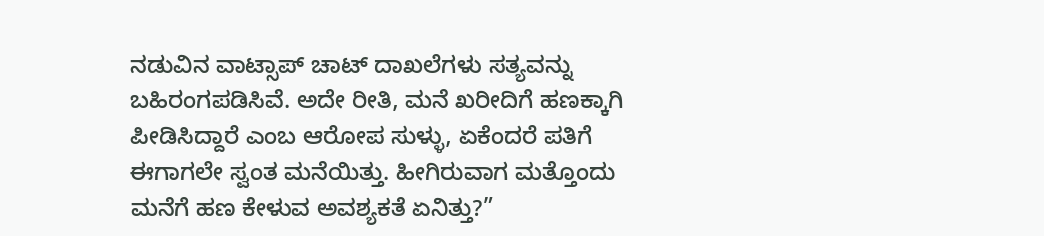ನಡುವಿನ ವಾಟ್ಸಾಪ್ ಚಾಟ್ ದಾಖಲೆಗಳು ಸತ್ಯವನ್ನು ಬಹಿರಂಗಪಡಿಸಿವೆ. ಅದೇ ರೀತಿ, ಮನೆ ಖರೀದಿಗೆ ಹಣಕ್ಕಾಗಿ ಪೀಡಿಸಿದ್ದಾರೆ ಎಂಬ ಆರೋಪ ಸುಳ್ಳು, ಏಕೆಂದರೆ ಪತಿಗೆ ಈಗಾಗಲೇ ಸ್ವಂತ ಮನೆಯಿತ್ತು. ಹೀಗಿರುವಾಗ ಮತ್ತೊಂದು ಮನೆಗೆ ಹಣ ಕೇಳುವ ಅವಶ್ಯಕತೆ ಏನಿತ್ತು?”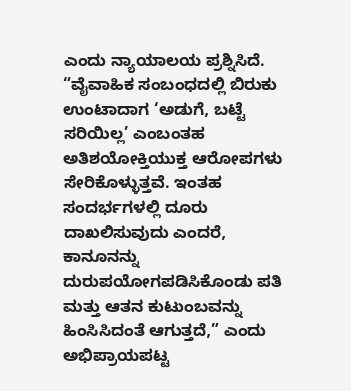ಎಂದು ನ್ಯಾಯಾಲಯ ಪ್ರಶ್ನಿಸಿದೆ.
“ವೈವಾಹಿಕ ಸಂಬಂಧದಲ್ಲಿ ಬಿರುಕು ಉಂಟಾದಾಗ ‘ಅಡುಗೆ, ಬಟ್ಟೆ ಸರಿಯಿಲ್ಲ’ ಎಂಬಂತಹ ಅತಿಶಯೋಕ್ತಿಯುಕ್ತ ಆರೋಪಗಳು ಸೇರಿಕೊಳ್ಳುತ್ತವೆ. ಇಂತಹ ಸಂದರ್ಭಗಳಲ್ಲಿ ದೂರು ದಾಖಲಿಸುವುದು ಎಂದರೆ, ಕಾನೂನನ್ನು ದುರುಪಯೋಗಪಡಿಸಿಕೊಂಡು ಪತಿ ಮತ್ತು ಆತನ ಕುಟುಂಬವನ್ನು ಹಿಂಸಿಸಿದಂತೆ ಆಗುತ್ತದೆ,” ಎಂದು ಅಭಿಪ್ರಾಯಪಟ್ಟ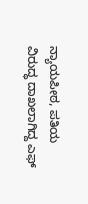ನ್ಯಾಯಪೀಠ, ಪತಿಯ ವಿರುದ್ಧ ದಾಖಲಾಗಿದ್ದ ಎಫ್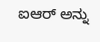ಐಆರ್ ಅನ್ನು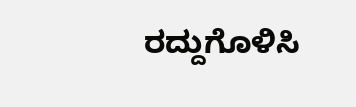ರದ್ದುಗೊಳಿಸಿ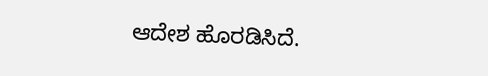ಆದೇಶ ಹೊರಡಿಸಿದೆ.